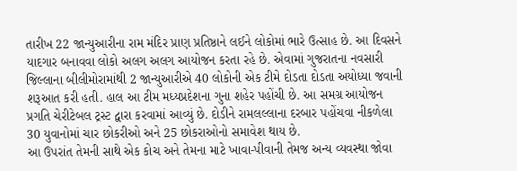તારીખ 22 જાન્યુઆરીના રામ મંદિર પ્રાણ પ્રતિષ્ઠાને લઈને લોકોમાં ભારે ઉત્સાહ છે. આ દિવસને યાદગાર બનાવવા લોકો અલગ અલગ આયોજન કરતા રહે છે. એવામાં ગુજરાતના નવસારી જિલ્લાના બીલીમોરામાંથી 2 જાન્યુઆરીએ 40 લોકોની એક ટીમે દોડતા દોડતા અયોધ્યા જવાની શરૂઆત કરી હતી. હાલ આ ટીમ મધ્યપ્રદેશના ગુના શહેર પહોંચી છે. આ સમગ્ર આયોજન પ્રગતિ ચેરીટેબલ ટ્રસ્ટ દ્વારા કરવામાં આવ્યું છે. દોડીને રામલલ્લાના દરબાર પહોંચવા નીકળેલા 30 યુવાનોમાં ચાર છોકરીઓ અને 25 છોકરાઓનો સમાવેશ થાય છે.
આ ઉપરાંત તેમની સાથે એક કોચ અને તેમના માટે ખાવા-પીવાની તેમજ અન્ય વ્યવસ્થા જોવા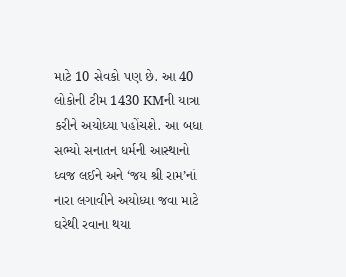માટે 10 સેવકો પણ છે. આ 40 લોકોની ટીમ 1430 KMની યાત્રા કરીને અયોધ્યા પહોંચશે. આ બધા સભ્યો સનાતન ધર્મની આસ્થાનો ધ્વજ લઈને અને ‘જય શ્રી રામ’નાં નારા લગાવીને અયોધ્યા જવા માટે ઘરેથી રવાના થયા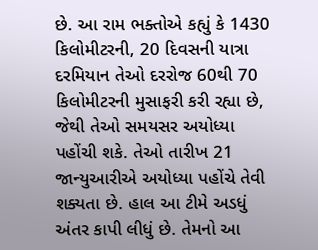છે. આ રામ ભક્તોએ કહ્યું કે 1430 કિલોમીટરની, 20 દિવસની યાત્રા દરમિયાન તેઓ દરરોજ 60થી 70 કિલોમીટરની મુસાફરી કરી રહ્યા છે, જેથી તેઓ સમયસર અયોધ્યા પહોંચી શકે. તેઓ તારીખ 21 જાન્યુઆરીએ અયોધ્યા પહોંચે તેવી શક્યતા છે. હાલ આ ટીમે અડધું અંતર કાપી લીધું છે. તેમનો આ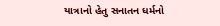યાત્રાનો હેતુ સનાતન ધર્મનો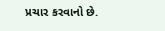પ્રચાર કરવાનો છે.